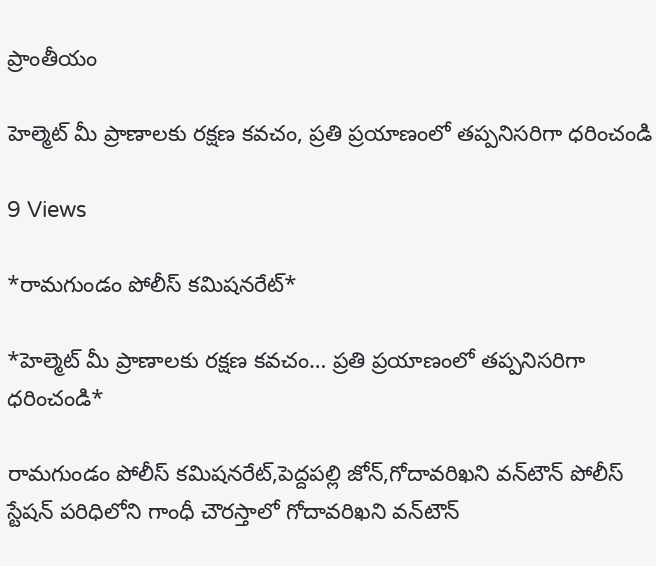ప్రాంతీయం

హెల్మెట్ మీ ప్రాణాలకు రక్షణ కవచం, ప్రతి ప్రయాణంలో తప్పనిసరిగా ధరించండి

9 Views

*రామగుండం పోలీస్ కమిషనరేట్*

*హెల్మెట్ మీ ప్రాణాలకు రక్షణ కవచం… ప్రతి ప్రయాణంలో తప్పనిసరిగా ధరించండి*

రామగుండం పోలీస్ కమిషనరేట్,పెద్దపల్లి జోన్,గోదావరిఖని వన్‌టౌన్ పోలీస్ స్టేషన్ పరిధిలోని గాంధీ చౌరస్తాలో గోదావరిఖని వన్‌టౌన్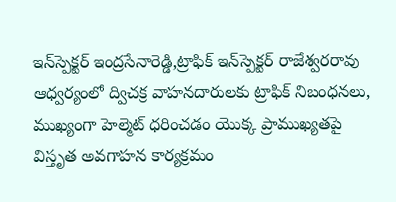ఇన్‌స్పెక్టర్ ఇంద్రసేనారెడ్డి,ట్రాఫిక్ ఇన్‌స్పెక్టర్ రాజేశ్వరరావు ఆధ్వర్యంలో ద్విచక్ర వాహనదారులకు ట్రాఫిక్ నిబంధనలు, ముఖ్యంగా హెల్మెట్ ధరించడం యొక్క ప్రాముఖ్యతపై విస్తృత అవగాహన కార్యక్రమం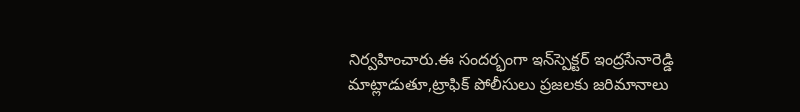నిర్వహించారు.ఈ సందర్భంగా ఇన్‌స్పెక్టర్ ఇంద్రసేనారెడ్డి మాట్లాడుతూ,ట్రాఫిక్ పోలీసులు ప్రజలకు జరిమానాలు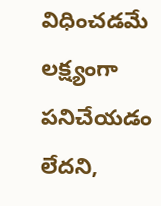విధించడమే లక్ష్యంగా పనిచేయడం లేదని,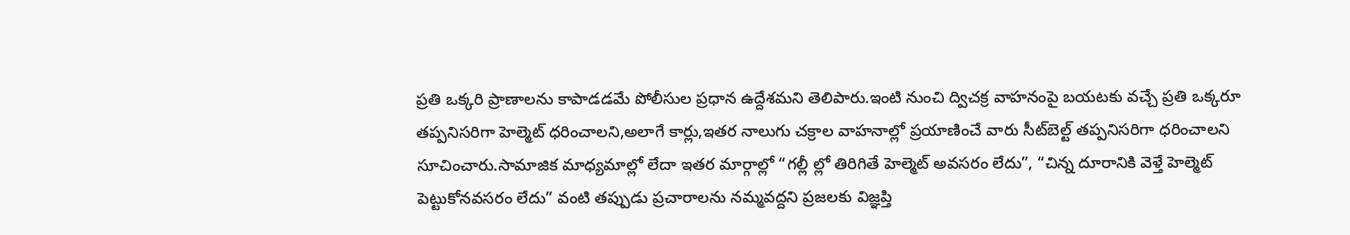ప్రతి ఒక్కరి ప్రాణాలను కాపాడడమే పోలీసుల ప్రధాన ఉద్దేశమని తెలిపారు.ఇంటి నుంచి ద్విచక్ర వాహనంపై బయటకు వచ్చే ప్రతి ఒక్కరూ తప్పనిసరిగా హెల్మెట్ ధరించాలని,అలాగే కార్లు,ఇతర నాలుగు చక్రాల వాహనాల్లో ప్రయాణించే వారు సీట్‌బెల్ట్ తప్పనిసరిగా ధరించాలని సూచించారు.సామాజిక మాధ్యమాల్లో లేదా ఇతర మార్గాల్లో “గల్లీ ల్లో తిరిగితే హెల్మెట్ అవసరం లేదు”, “చిన్న దూరానికి వెళ్తే హెల్మెట్ పెట్టుకోనవసరం లేదు” వంటి తప్పుడు ప్రచారాలను నమ్మవద్దని ప్రజలకు విజ్ఞప్తి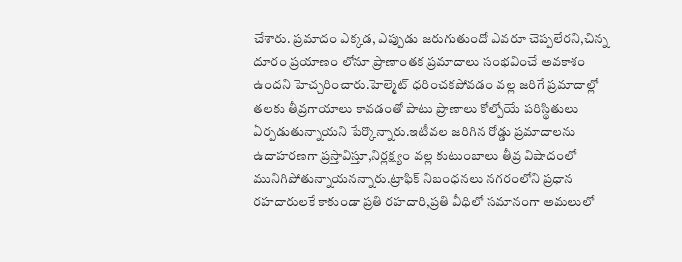చేశారు. ప్రమాదం ఎక్కడ, ఎప్పుడు జరుగుతుందో ఎవరూ చెప్పలేరని,చిన్న దూరం ప్రయాణం లోనూ ప్రాణాంతక ప్రమాదాలు సంభవించే అవకాశం ఉందని హెచ్చరించారు.హెల్మెట్ ధరించకపోవడం వల్ల జరిగే ప్రమాదాల్లో తలకు తీవ్రగాయాలు కావడంతో పాటు ప్రాణాలు కోల్పోయే పరిస్థితులు ఏర్పడుతున్నాయని పేర్కొన్నారు.ఇటీవల జరిగిన రోడ్డు ప్రమాదాలను ఉదాహరణగా ప్రస్తావిస్తూ,నిర్లక్ష్యం వల్ల కుటుంబాలు తీవ్ర విషాదంలో మునిగిపోతున్నాయనన్నారు.ట్రాఫిక్ నిబంధనలు నగరంలోని ప్రధాన రహదారులకే కాకుండా ప్రతి రహదారి,ప్రతి వీధిలో సమానంగా అమలులో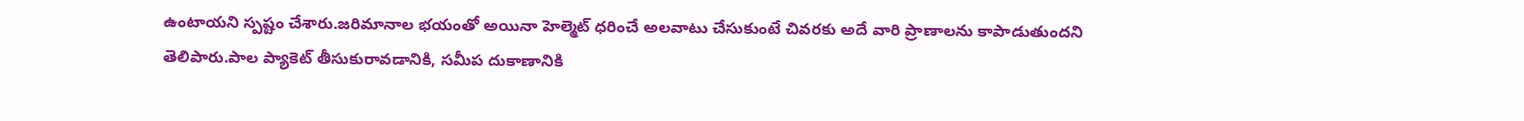ఉంటాయని స్పష్టం చేశారు.జరిమానాల భయంతో అయినా హెల్మెట్ ధరించే అలవాటు చేసుకుంటే చివరకు అదే వారి ప్రాణాలను కాపాడుతుందని తెలిపారు.పాల ప్యాకెట్ తీసుకురావడానికి, సమీప దుకాణానికి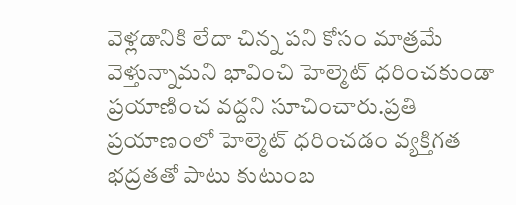వెళ్లడానికి లేదా చిన్న పని కోసం మాత్రమే వెళ్తున్నామని భావించి హెల్మెట్ ధరించకుండా ప్రయాణించ వద్దని సూచించారు.ప్రతి ప్రయాణంలో హెల్మెట్ ధరించడం వ్యక్తిగత భద్రతతో పాటు కుటుంబ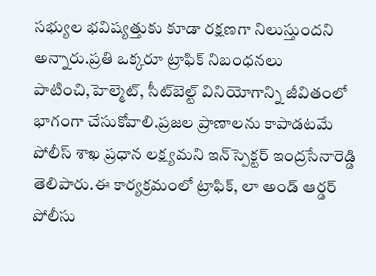సభ్యుల భవిష్యత్తుకు కూడా రక్షణగా నిలుస్తుందని అన్నారు.ప్రతి ఒక్కరూ ట్రాఫిక్ నిబంధనలు పాటించి,హెల్మెట్, సీట్‌బెల్ట్ వినియోగాన్ని జీవితంలో భాగంగా చేసుకోవాలి.ప్రజల ప్రాణాలను కాపాడటమే పోలీస్ శాఖ ప్రధాన లక్ష్యమని ఇన్‌స్పెక్టర్ ఇంద్రసేనారెడ్డి తెలిపారు.ఈ కార్యక్రమంలో ట్రాఫిక్, లా అండ్ ఆర్డర్ పోలీసు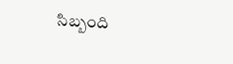సిబ్బంది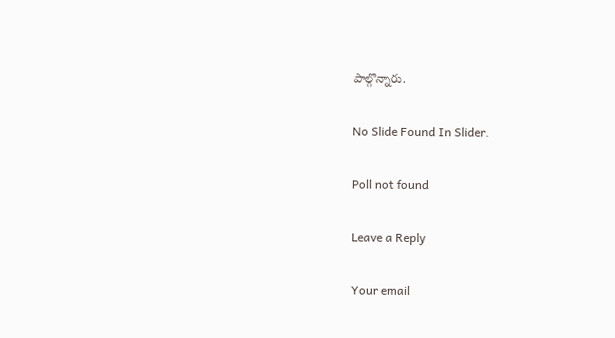పాల్గొన్నారు.

No Slide Found In Slider.

Poll not found

Leave a Reply

Your email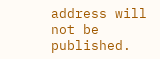address will not be published.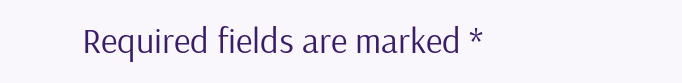Required fields are marked *